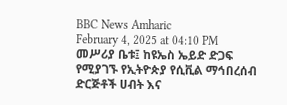BBC News Amharic
February 4, 2025 at 04:10 PM
መሥሪያ ቤቱ፤ ከዩኤስ ኤይድ ድጋፍ የሚያገኙ የኢትዮጵያ የሲቪል ማኅበረሰብ ድርጅቶች ሀብት እና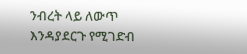ንብረት ላይ ለውጥ እንዳያደርጉ የሚገድብ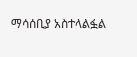ማሳሰቢያ አስተላልፏል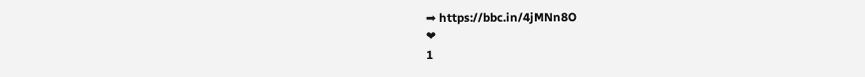➡ https://bbc.in/4jMNn8O
❤
1